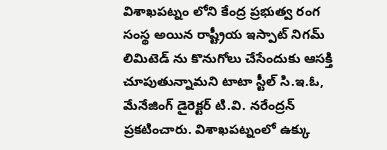విశాఖపట్నం లోని కేంద్ర ప్రభుత్వ రంగ సంస్థ అయిన రాష్ట్రీయ ఇస్పాట్ నిగమ్ లిమిటెడ్ ను కొనుగోలు చేసేందుకు ఆసక్తి చూపుతున్నామని టాటా స్టీల్ సి.ఇ.ఓ, మేనేజింగ్ డైరెక్టర్ టి.వి. నరేంద్రన్ ప్రకటించారు. విశాఖపట్నంలో ఉక్కు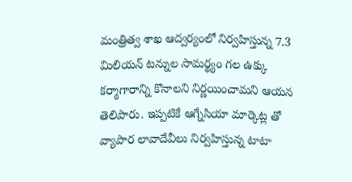మంత్రిత్వ శాఖ ఆద్వర్యంలో నిర్వహిస్తున్న 7.3 మిలియన్ టన్నుల సామర్థ్యం గల ఉక్కు కర్మాగారాన్ని కొనాలని నిర్ణయించామని ఆయన తెలిపారు. ఇప్పటికే ఆగ్నేసియా మార్కెట్ల తో వ్యాపార లావాదేవీలు నిర్వహిస్తున్న టాటా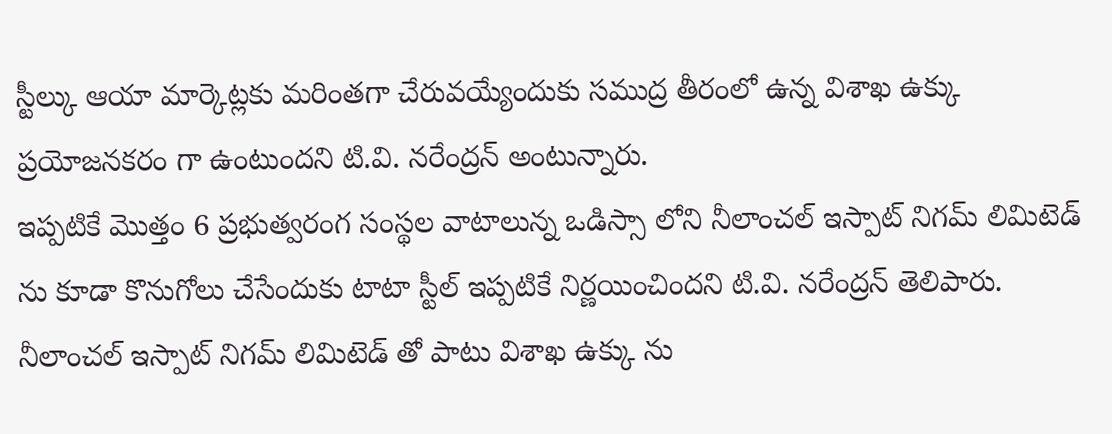స్టీల్కు ఆయా మార్కెట్లకు మరింతగా చేరువయ్యేందుకు సముద్ర తీరంలో ఉన్న విశాఖ ఉక్కు ప్రయోజనకరం గా ఉంటుందని టి.వి. నరేంద్రన్ అంటున్నారు.
ఇప్పటికే మొత్తం 6 ప్రభుత్వరంగ సంస్థల వాటాలున్న ఒడిస్సా లోని నీలాంచల్ ఇస్పాట్ నిగమ్ లిమిటెడ్ ను కూడా కొనుగోలు చేసేందుకు టాటా స్టీల్ ఇప్పటికే నిర్ణయించిందని టి.వి. నరేంద్రన్ తెలిపారు. నీలాంచల్ ఇస్పాట్ నిగమ్ లిమిటెడ్ తో పాటు విశాఖ ఉక్కు ను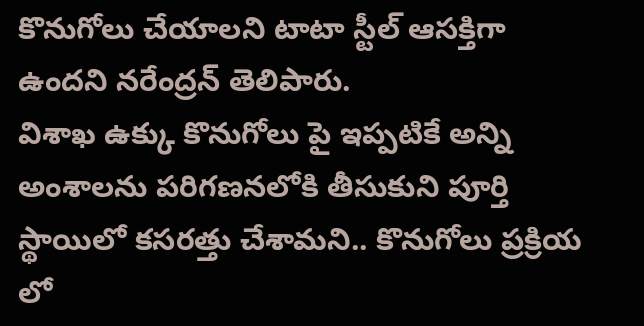కొనుగోలు చేయాలని టాటా స్టీల్ ఆసక్తిగా ఉందని నరేంద్రన్ తెలిపారు.
విశాఖ ఉక్కు కొనుగోలు పై ఇప్పటికే అన్ని అంశాలను పరిగణనలోకి తీసుకుని పూర్తి స్థాయిలో కసరత్తు చేశామని.. కొనుగోలు ప్రక్రియ లో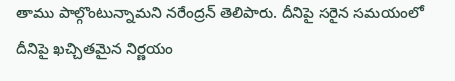తాము పాల్గొంటున్నామని నరేంద్రన్ తెలిపారు. దీనిపై సరైన సమయంలో దీనిపై ఖచ్చితమైన నిర్ణయం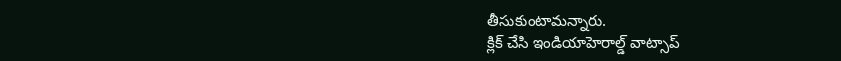తీసుకుంటామన్నారు.
క్లిక్ చేసి ఇండియాహెరాల్డ్ వాట్సాప్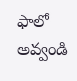ఫాలో అవ్వండి